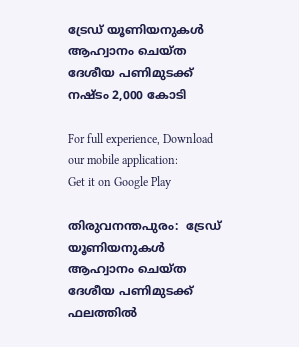ട്രേ‌ഡ് യൂണിയനുകൾ ആഹ്വാനം ചെയ്ത ദേശീയ പണിമുടക്ക് നഷ്ടം 2,000 കോടി

For full experience, Download our mobile application:
Get it on Google Play

തിരുവനന്തപുരം:  ട്രേ‌ഡ് യൂണിയനുകൾ ആഹ്വാനം ചെയ്ത ദേശീയ പണിമുടക്ക് ഫലത്തിൽ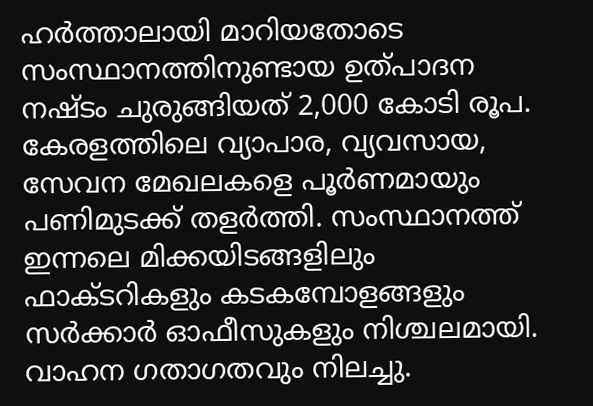ഹർത്താലായി മാറിയതോടെ സംസ്ഥാനത്തിനുണ്ടായ ഉത്പാദന നഷ്ടം ചുരുങ്ങിയത് 2,000 കോടി രൂപ. കേരളത്തിലെ വ്യാപാര, വ്യവസായ, സേവന മേഖലകളെ പൂർണമായും പണിമുടക്ക് തളർത്തി. സംസ്ഥാനത്ത് ഇന്നലെ മിക്കയിടങ്ങളിലും ഫാക്ടറികളും കടകമ്പോളങ്ങളും സർക്കാർ ഓഫീസുകളും നിശ്ചലമായി. വാഹന ഗതാഗതവും നിലച്ചു.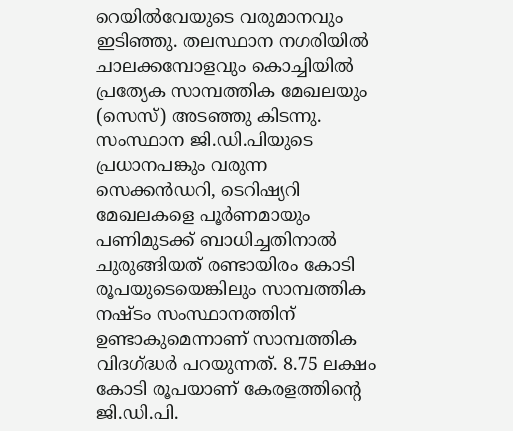റെയിൽവേയുടെ വരുമാനവും ഇടിഞ്ഞു. തലസ്ഥാന നഗരിയിൽ ചാലക്കമ്പോളവും കൊച്ചിയിൽ പ്രത്യേക സാമ്പത്തിക മേഖലയും (സെസ്) അട‌ഞ്ഞു കിടന്നു. സംസ്ഥാന ജി.ഡി.പിയുടെ പ്രധാനപങ്കും വരുന്ന സെക്കൻഡറി, ടെറിഷ്യറി മേഖലകളെ പൂർണമായും പണിമുടക്ക് ബാധിച്ചതിനാൽ ചുരുങ്ങിയത് രണ്ടായിരം കോടി രൂപയുടെയെങ്കിലും സാമ്പത്തിക നഷ്ടം സംസ്ഥാനത്തിന് ഉണ്ടാകുമെന്നാണ് സാമ്പത്തിക വിദഗ്ദ്ധർ പറയുന്നത്. 8.75 ലക്ഷം കോടി രൂപയാണ് കേരളത്തിന്റെ ജി.ഡി.പി.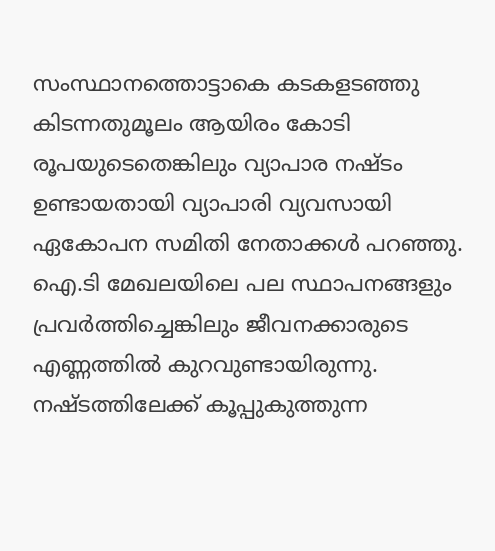സംസ്ഥാനത്തൊട്ടാകെ കടകളടഞ്ഞു കിടന്നതുമൂലം ആയിരം കോടി രൂപയുടെതെങ്കിലും വ്യാപാര നഷ്ടം ഉണ്ടായതായി വ്യാപാരി വ്യവസായി ഏകോപന സമിതി നേതാക്കൾ പറഞ്ഞു. ഐ.ടി മേഖലയിലെ പല സ്ഥാപനങ്ങളും പ്രവർത്തിച്ചെങ്കിലും ജീവനക്കാരുടെ എണ്ണത്തിൽ കുറവുണ്ടായിരുന്നു. നഷ്ടത്തിലേക്ക് കൂപ്പുകുത്തുന്ന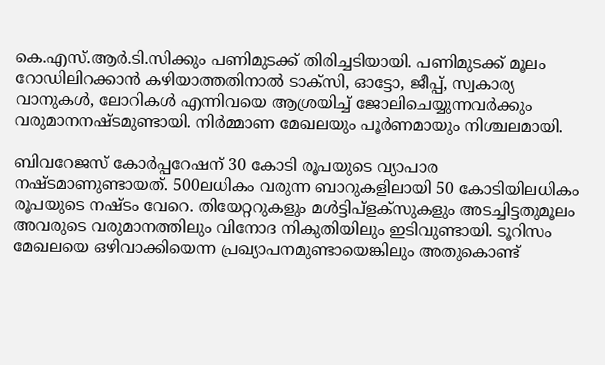കെ.എസ്.ആർ.ടി.സിക്കും പണിമുടക്ക് തിരിച്ചടിയായി. പണിമുടക്ക് മൂലം റോഡിലിറക്കാൻ കഴിയാത്തതിനാൽ ടാക്സി, ഓട്ടോ, ജീപ്പ്, സ്വകാര്യ വാനുകൾ, ലോറികൾ എന്നിവയെ ആശ്രയിച്ച് ജോലിചെയ്യുന്നവർക്കും വരുമാനനഷ്ടമുണ്ടായി. നിർമ്മാണ മേഖലയും പൂർണമായും നിശ്ചലമായി.

ബിവറേജസ് കോർപ്പറേഷന് 30 കോടി രൂപയുടെ വ്യാപാര നഷ്ടമാണുണ്ടായത്. 500ലധികം വരുന്ന ബാറുകളിലായി 50 കോടിയിലധികം രൂപയുടെ നഷ്ടം വേറെ. തിയേറ്ററുകളും മൾട്ടിപ്ളക്സുകളും അടച്ചിട്ടതുമൂലം അവരുടെ വരുമാനത്തിലും വിനോദ നികുതിയിലും ഇടിവുണ്ടായി. ടൂറിസം മേഖലയെ ഒഴിവാക്കിയെന്ന പ്രഖ്യാപനമുണ്ടായെങ്കിലും അതുകൊണ്ട്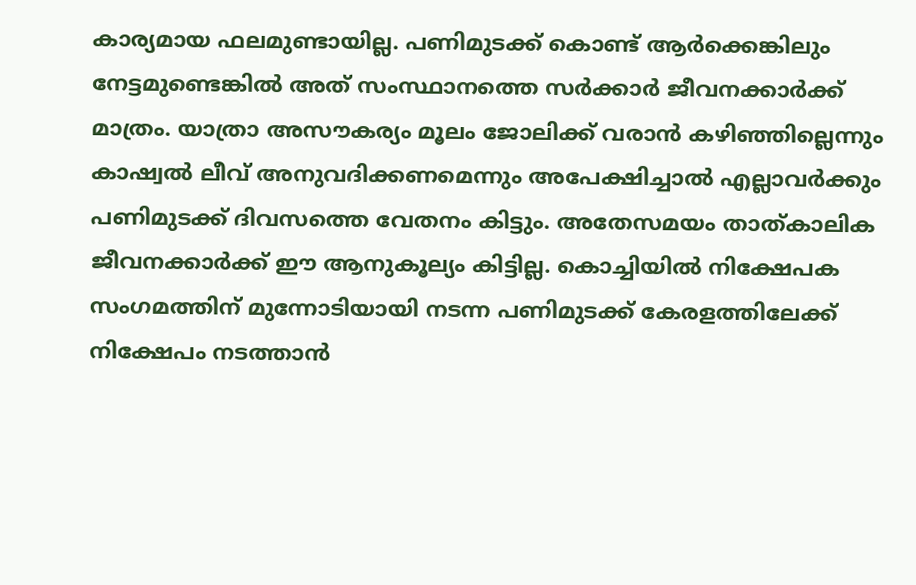കാര്യമായ ഫലമുണ്ടായില്ല. പണിമുടക്ക് കൊണ്ട് ആർക്കെങ്കിലും നേട്ടമുണ്ടെങ്കിൽ അത് സംസ്ഥാനത്തെ സർക്കാർ ജീവനക്കാർക്ക് മാത്രം. യാത്രാ അസൗകര്യം മൂലം ജോലിക്ക് വരാൻ കഴിഞ്ഞില്ലെന്നും കാഷ്വൽ ലീവ് അനുവദിക്കണമെന്നും അപേക്ഷിച്ചാൽ എല്ലാവർക്കും പണിമുടക്ക് ദിവസത്തെ വേതനം കിട്ടും. അതേസമയം താത്കാലിക ജീവനക്കാർക്ക് ഈ ആനുകൂല്യം കിട്ടില്ല. കൊച്ചിയിൽ നിക്ഷേപക സംഗമത്തിന് മുന്നോടിയായി നടന്ന പണിമുടക്ക് കേരളത്തിലേക്ക് നിക്ഷേപം നടത്താൻ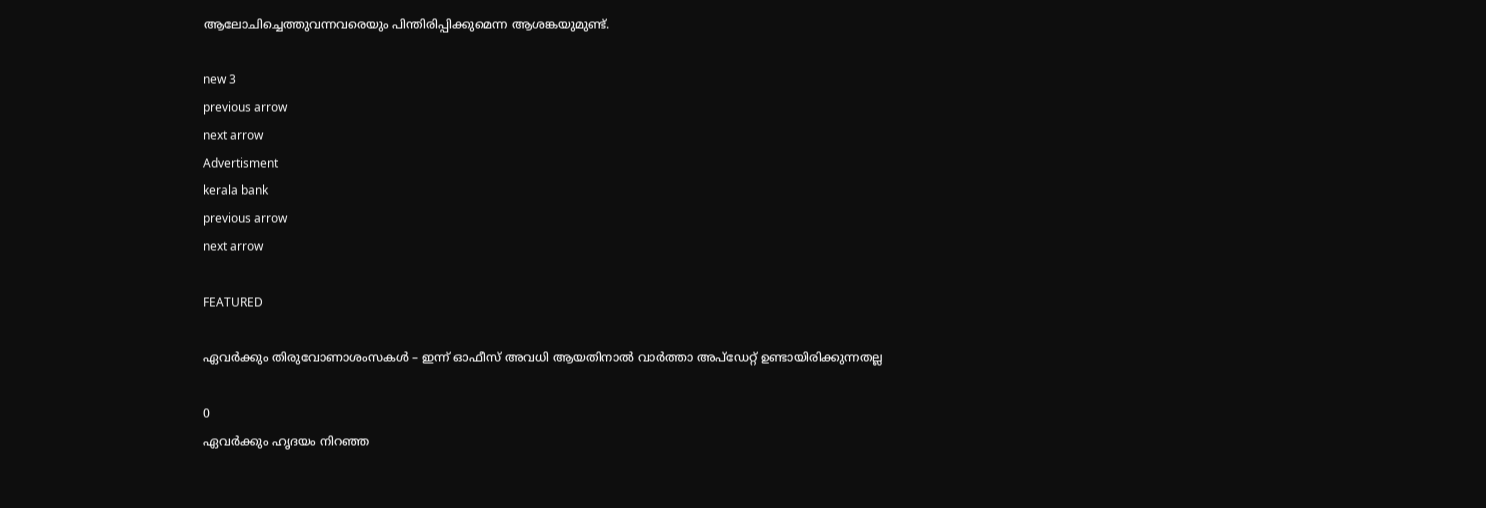ആലോചിച്ചെത്തുവന്നവരെയും പിന്തിരിപ്പിക്കുമെന്ന ആശങ്കയുമുണ്ട്.

new 3
previous arrow
next arrow
Advertisment
kerala bank
previous arrow
next arrow

FEATURED

ഏവര്‍ക്കും തിരുവോണാശംസകള്‍ – ഇന്ന് ഓഫീസ് അവധി ആയതിനാല്‍ വാര്‍ത്താ അപ്ഡേറ്റ് ഉണ്ടായിരിക്കുന്നതല്ല

0
ഏവർക്കും ഹൃദയം നിറഞ്ഞ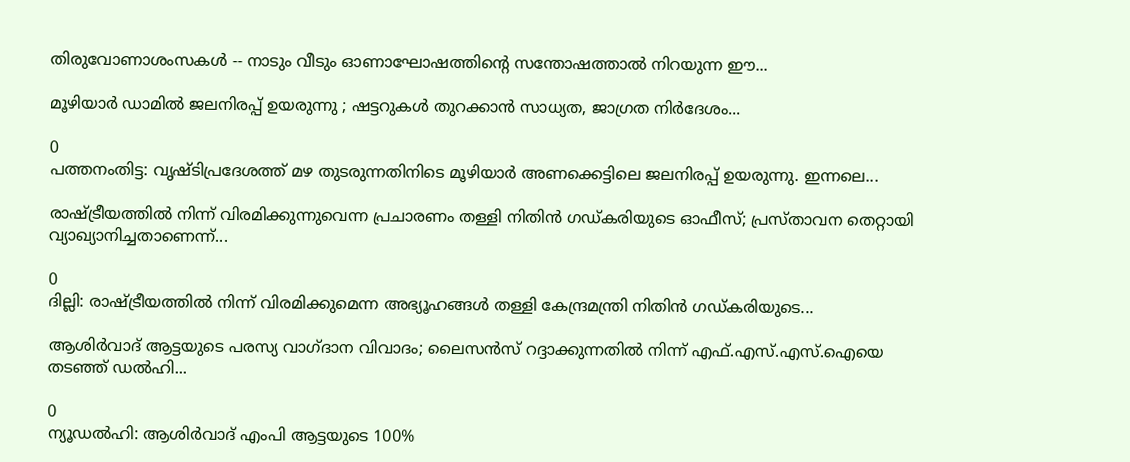തിരുവോണാശംസകൾ -- നാടും വീടും ഓണാഘോഷത്തിന്റെ സന്തോഷത്താൽ നിറയുന്ന ഈ...

മൂഴിയാർ ഡാമിൽ ജലനിരപ്പ് ഉയരുന്നു ; ഷട്ടറുകൾ തുറക്കാൻ സാധ്യത, ജാഗ്രത നിർദേശം...

0
പത്തനംതിട്ട: വൃഷ്ടിപ്രദേശത്ത് മഴ തുടരുന്നതിനിടെ മൂഴിയാർ അണക്കെട്ടിലെ ജലനിരപ്പ് ഉയരുന്നു. ഇന്നലെ...

രാഷ്ട്രീയത്തിൽ നിന്ന് വിരമിക്കുന്നുവെന്ന പ്രചാരണം തള്ളി നിതിൻ ഗഡ്കരിയുടെ ഓഫീസ്; പ്രസ്താവന തെറ്റായി വ്യാഖ്യാനിച്ചതാണെന്ന്...

0
ദില്ലി: രാഷ്ട്രീയത്തിൽ നിന്ന് വിരമിക്കുമെന്ന അഭ്യൂഹങ്ങൾ തള്ളി കേന്ദ്രമന്ത്രി നിതിൻ ഗഡ്കരിയുടെ...

ആശിർവാദ് ആട്ടയുടെ പരസ്യ വാഗ്ദാന വിവാദം; ലൈസൻസ് റദ്ദാക്കുന്നതിൽ നിന്ന് എഫ്.എസ്.എസ്.ഐയെ തടഞ്ഞ് ഡൽഹി...

0
ന്യൂഡല്‍ഹി: ആശിര്‍വാദ് എംപി ആട്ടയുടെ 100%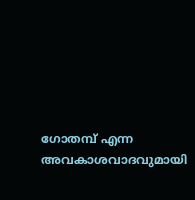ഗോതമ്പ് എന്ന അവകാശവാദവുമായി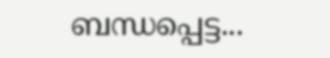ബന്ധപ്പെട്ട...